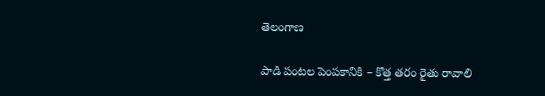తెలంగాణ

పాడి పంటల పెంపకానికి – కొత్త తరం రైతు రావాలి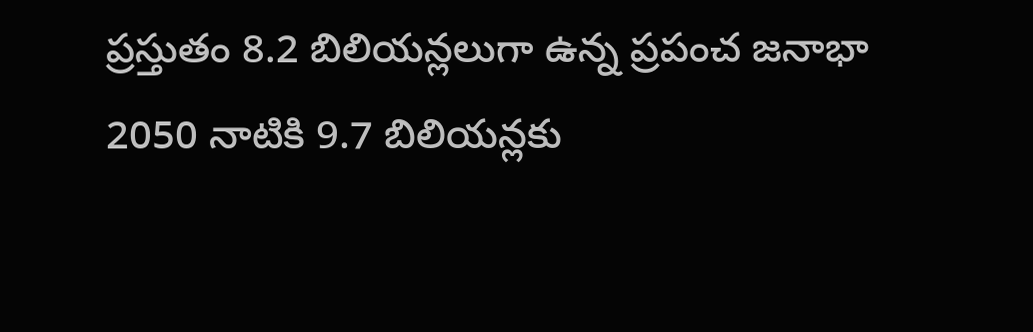ప్రస్తుతం 8.2 బిలియన్లలుగా ఉన్న ప్రపంచ జనాభా 2050 నాటికి 9.7 బిలియన్లకు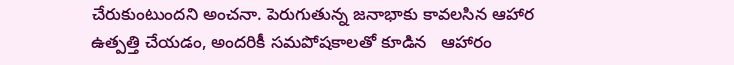చేరుకుంటుందని అంచనా. పెరుగుతున్న జనాభాకు కావలసిన ఆహార ఉత్పత్తి చేయడం, అందరికీ సమపోషకాలతో కూడిన   ఆహారం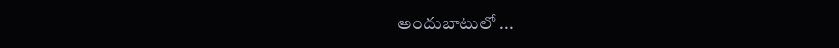అందుబాటులో ...